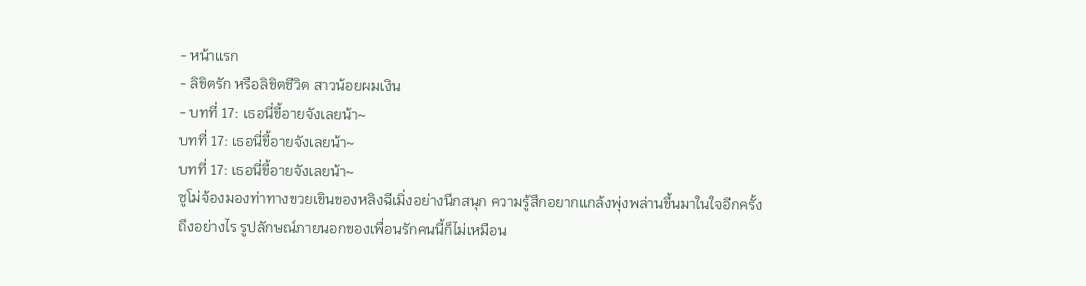- หน้าแรก
- ลิขิตรัก หรือลิขิตชีวิต สาวน้อยผมเงิน
- บทที่ 17: เธอนี่ขี้อายจังเลยน้า~
บทที่ 17: เธอนี่ขี้อายจังเลยน้า~
บทที่ 17: เธอนี่ขี้อายจังเลยน้า~
ซูโม่จ้องมองท่าทางขวยเขินของหลิงฉีเมิ่งอย่างนึกสนุก ความรู้สึกอยากแกล้งพุ่งพล่านขึ้นมาในใจอีกครั้ง
ถึงอย่างไร รูปลักษณ์ภายนอกของเพื่อนรักคนนี้ก็ไม่เหมือน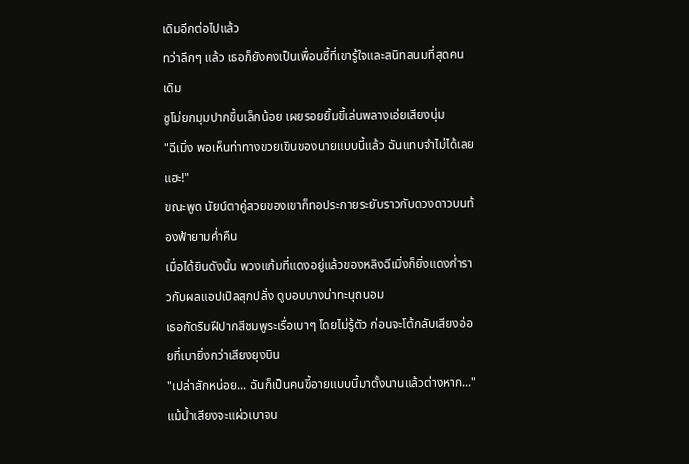เดิมอีกต่อไปแล้ว
ทว่าลึกๆ แล้ว เธอก็ยังคงเป็นเพื่อนซี้ที่เขารู้ใจและสนิทสนมที่สุดคนเดิม
ซูโม่ยกมุมปากขึ้นเล็กน้อย เผยรอยยิ้มขี้เล่นพลางเอ่ยเสียงนุ่ม
"ฉีเมิ่ง พอเห็นท่าทางขวยเขินของนายแบบนี้แล้ว ฉันแทบจำไม่ได้เลยแฮะ!"
ขณะพูด นัยน์ตาคู่สวยของเขาก็ทอประกายระยับราวกับดวงดาวบนท้องฟ้ายามค่ำคืน
เมื่อได้ยินดังนั้น พวงแก้มที่แดงอยู่แล้วของหลิงฉีเมิ่งก็ยิ่งแดงก่ำราวกับผลแอปเปิลสุกปลั่ง ดูบอบบางน่าทะนุถนอม
เธอกัดริมฝีปากสีชมพูระเรื่อเบาๆ โดยไม่รู้ตัว ก่อนจะโต้กลับเสียงอ่อยที่เบายิ่งกว่าเสียงยุงบิน
"เปล่าสักหน่อย... ฉันก็เป็นคนขี้อายแบบนี้มาตั้งนานแล้วต่างหาก..."
แม้น้ำเสียงจะแผ่วเบาจน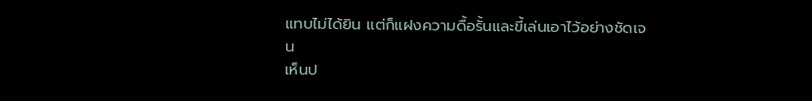แทบไม่ได้ยิน แต่ก็แฝงความดื้อรั้นและขี้เล่นเอาไว้อย่างชัดเจน
เห็นป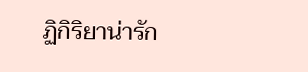ฏิกิริยาน่ารัก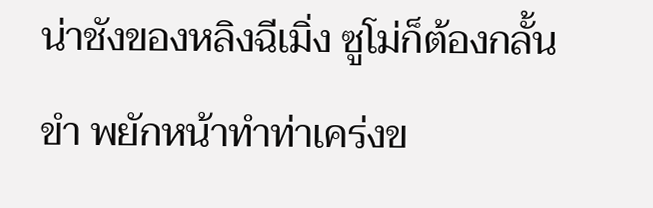น่าชังของหลิงฉีเมิ่ง ซูโม่ก็ต้องกลั้นขำ พยักหน้าทำท่าเคร่งข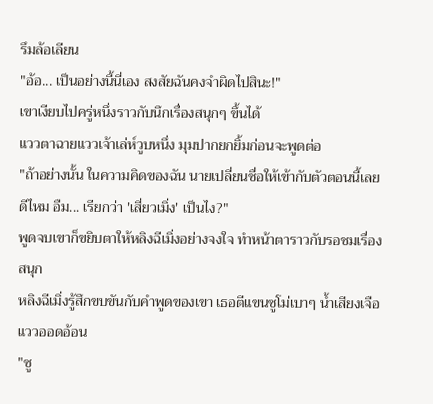รึมล้อเลียน
"อ้อ... เป็นอย่างนี้นี่เอง สงสัยฉันคงจำผิดไปสินะ!"
เขาเงียบไปครู่หนึ่งราวกับนึกเรื่องสนุกๆ ขึ้นได้
แววตาฉายแววเจ้าเล่ห์วูบหนึ่ง มุมปากยกยิ้มก่อนจะพูดต่อ
"ถ้าอย่างนั้น ในความคิดของฉัน นายเปลี่ยนชื่อให้เข้ากับตัวตอนนี้เลยดีไหม อืม... เรียกว่า 'เสี่ยวเมิ่ง' เป็นไง?"
พูดจบเขาก็ขยิบตาให้หลิงฉีเมิ่งอย่างจงใจ ทำหน้าตาราวกับรอชมเรื่องสนุก
หลิงฉีเมิ่งรู้สึกขบขันกับคำพูดของเขา เธอตีแขนซูโม่เบาๆ น้ำเสียงเจือแววออดอ้อน
"ซู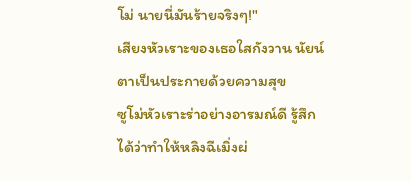โม่ นายนี่มันร้ายจริงๆ!"
เสียงหัวเราะของเธอใสกังวาน นัยน์ตาเป็นประกายด้วยความสุข
ซูโม่หัวเราะร่าอย่างอารมณ์ดี รู้สึกได้ว่าทำให้หลิงฉีเมิ่งผ่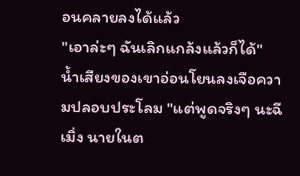อนคลายลงได้แล้ว
"เอาล่ะๆ ฉันเลิกแกล้งแล้วก็ได้"
น้ำเสียงของเขาอ่อนโยนลงเจือความปลอบประโลม "แต่พูดจริงๆ นะฉีเมิ่ง นายในต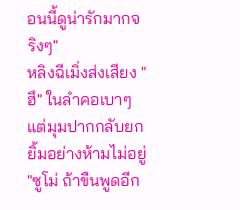อนนี้ดูน่ารักมากจริงๆ"
หลิงฉีเมิ่งส่งเสียง "ฮึ" ในลำคอเบาๆ แต่มุมปากกลับยกยิ้มอย่างห้ามไม่อยู่
"ซูโม่ ถ้าขืนพูดอีก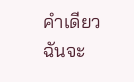คำเดียว ฉันจะ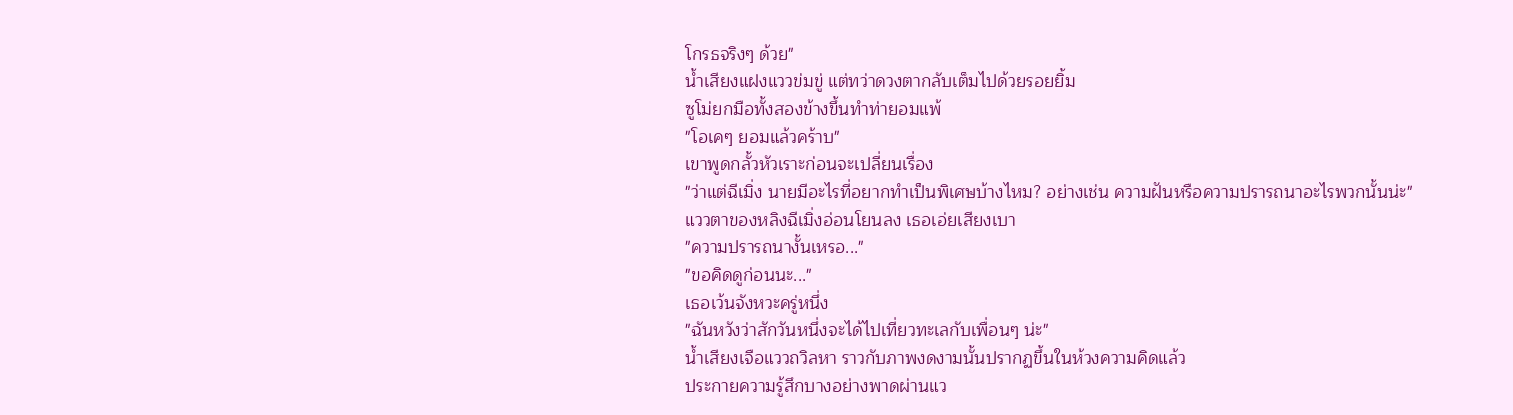โกรธจริงๆ ด้วย"
น้ำเสียงแฝงแววข่มขู่ แต่ทว่าดวงตากลับเต็มไปด้วยรอยยิ้ม
ซูโม่ยกมือทั้งสองข้างขึ้นทำท่ายอมแพ้
"โอเคๆ ยอมแล้วคร้าบ"
เขาพูดกลั้วหัวเราะก่อนจะเปลี่ยนเรื่อง
"ว่าแต่ฉีเมิ่ง นายมีอะไรที่อยากทำเป็นพิเศษบ้างไหม? อย่างเช่น ความฝันหรือความปรารถนาอะไรพวกนั้นน่ะ"
แววตาของหลิงฉีเมิ่งอ่อนโยนลง เธอเอ่ยเสียงเบา
"ความปรารถนางั้นเหรอ..."
"ขอคิดดูก่อนนะ..."
เธอเว้นจังหวะครู่หนึ่ง
"ฉันหวังว่าสักวันหนึ่งจะได้ไปเที่ยวทะเลกับเพื่อนๆ น่ะ"
น้ำเสียงเจือแววถวิลหา ราวกับภาพงดงามนั้นปรากฏขึ้นในห้วงความคิดแล้ว
ประกายความรู้สึกบางอย่างพาดผ่านแว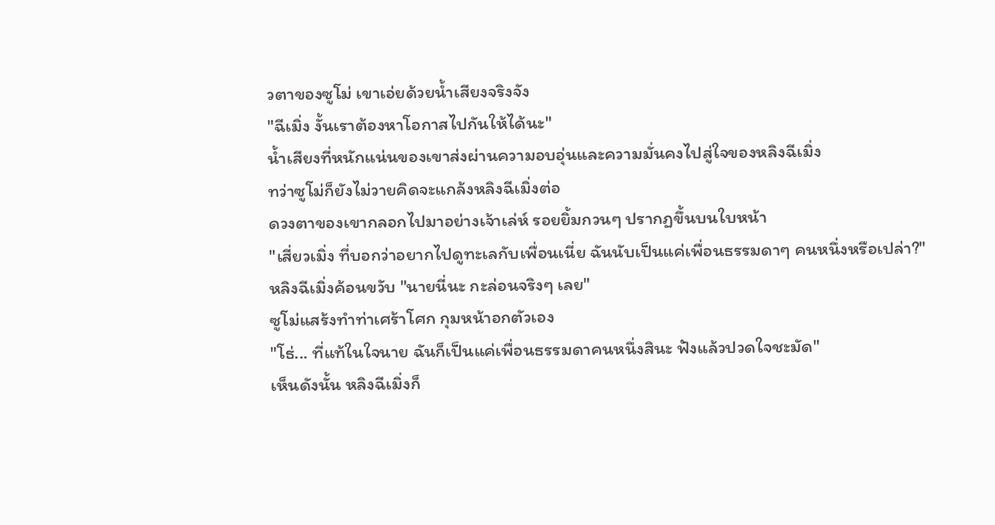วตาของซูโม่ เขาเอ่ยด้วยน้ำเสียงจริงจัง
"ฉีเมิ่ง งั้นเราต้องหาโอกาสไปกันให้ได้นะ"
น้ำเสียงที่หนักแน่นของเขาส่งผ่านความอบอุ่นและความมั่นคงไปสู่ใจของหลิงฉีเมิ่ง
ทว่าซูโม่ก็ยังไม่วายคิดจะแกล้งหลิงฉีเมิ่งต่อ
ดวงตาของเขากลอกไปมาอย่างเจ้าเล่ห์ รอยยิ้มกวนๆ ปรากฏขึ้นบนใบหน้า
"เสี่ยวเมิ่ง ที่บอกว่าอยากไปดูทะเลกับเพื่อนเนี่ย ฉันนับเป็นแค่เพื่อนธรรมดาๆ คนหนึ่งหรือเปล่า?"
หลิงฉีเมิ่งค้อนขวับ "นายนี่นะ กะล่อนจริงๆ เลย"
ซูโม่แสร้งทำท่าเศร้าโศก กุมหน้าอกตัวเอง
"โธ่... ที่แท้ในใจนาย ฉันก็เป็นแค่เพื่อนธรรมดาคนหนึ่งสินะ ฟังแล้วปวดใจชะมัด"
เห็นดังนั้น หลิงฉีเมิ่งก็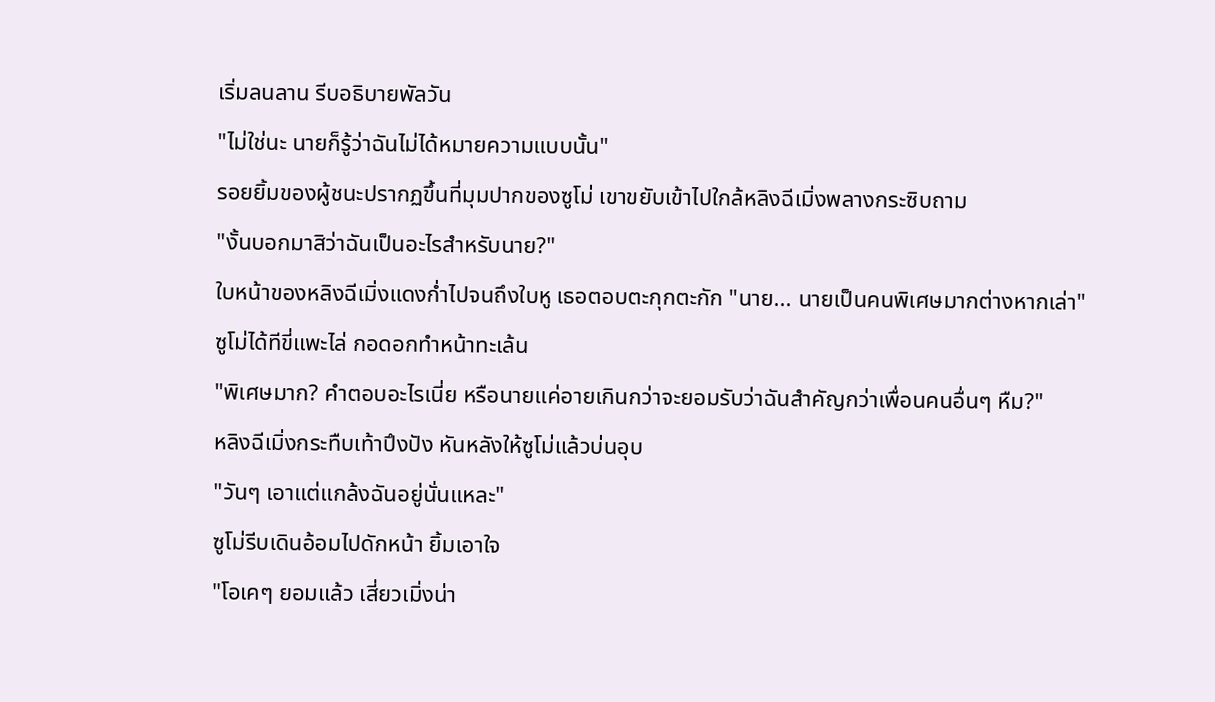เริ่มลนลาน รีบอธิบายพัลวัน
"ไม่ใช่นะ นายก็รู้ว่าฉันไม่ได้หมายความแบบนั้น"
รอยยิ้มของผู้ชนะปรากฏขึ้นที่มุมปากของซูโม่ เขาขยับเข้าไปใกล้หลิงฉีเมิ่งพลางกระซิบถาม
"งั้นบอกมาสิว่าฉันเป็นอะไรสำหรับนาย?"
ใบหน้าของหลิงฉีเมิ่งแดงก่ำไปจนถึงใบหู เธอตอบตะกุกตะกัก "นาย... นายเป็นคนพิเศษมากต่างหากเล่า"
ซูโม่ได้ทีขี่แพะไล่ กอดอกทำหน้าทะเล้น
"พิเศษมาก? คำตอบอะไรเนี่ย หรือนายแค่อายเกินกว่าจะยอมรับว่าฉันสำคัญกว่าเพื่อนคนอื่นๆ หืม?"
หลิงฉีเมิ่งกระทืบเท้าปึงปัง หันหลังให้ซูโม่แล้วบ่นอุบ
"วันๆ เอาแต่แกล้งฉันอยู่นั่นแหละ"
ซูโม่รีบเดินอ้อมไปดักหน้า ยิ้มเอาใจ
"โอเคๆ ยอมแล้ว เสี่ยวเมิ่งน่า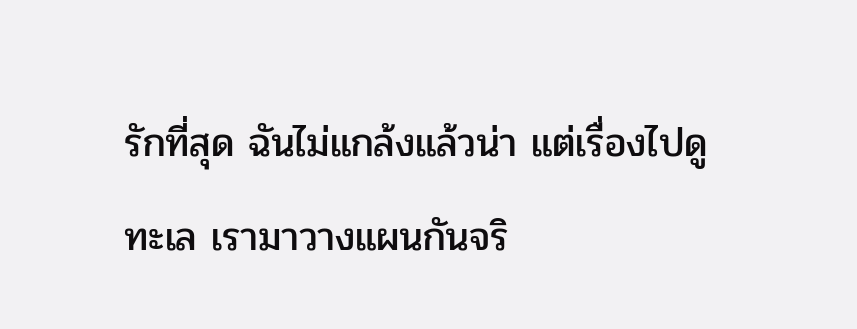รักที่สุด ฉันไม่แกล้งแล้วน่า แต่เรื่องไปดูทะเล เรามาวางแผนกันจริ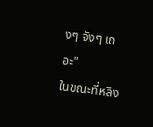งๆ จังๆ เถอะ"
ในขณะที่หลิง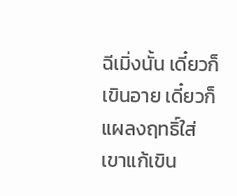ฉีเมิ่งนั้น เดี๋ยวก็เขินอาย เดี๋ยวก็แผลงฤทธิ์ใส่เขาแก้เขิน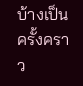บ้างเป็นครั้งคราว